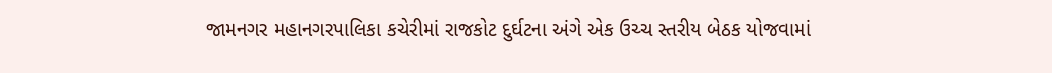જામનગર મહાનગરપાલિકા કચેરીમાં રાજકોટ દુર્ઘટના અંગે એક ઉચ્ચ સ્તરીય બેઠક યોજવામાં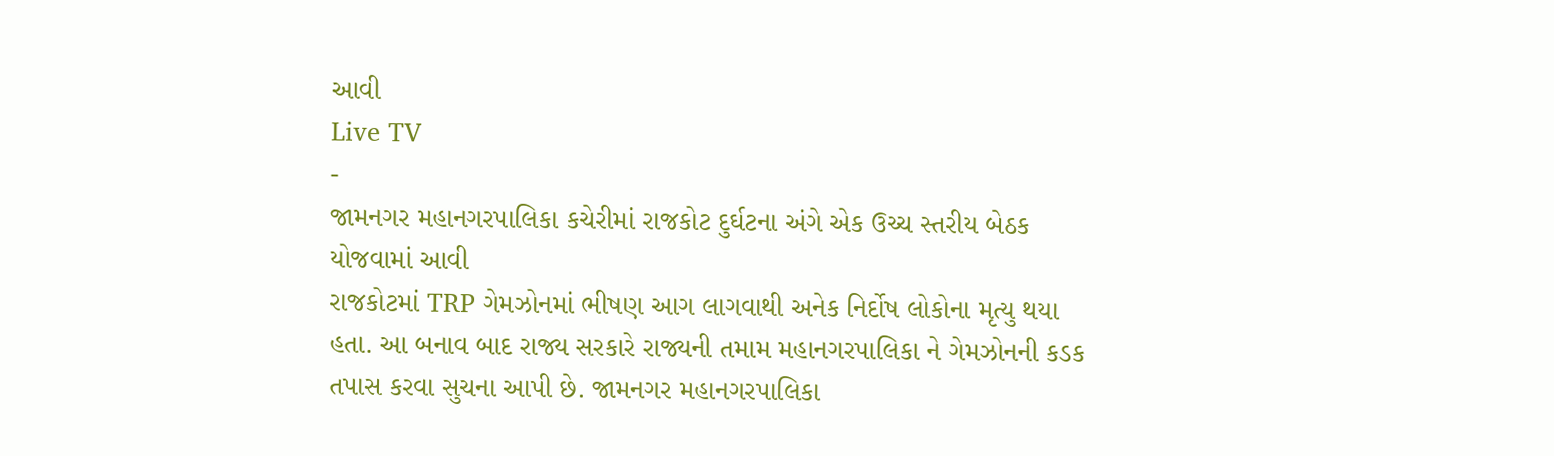આવી
Live TV
-
જામનગર મહાનગરપાલિકા કચેરીમાં રાજકોટ દુર્ઘટના અંગે એક ઉચ્ચ સ્તરીય બેઠક યોજવામાં આવી
રાજકોટમાં TRP ગેમઝોનમાં ભીષણ આગ લાગવાથી અનેક નિર્દોષ લોકોના મૃત્યુ થયા હતા. આ બનાવ બાદ રાજ્ય સરકારે રાજ્યની તમામ મહાનગરપાલિકા ને ગેમઝોનની કડક તપાસ કરવા સુચના આપી છે. જામનગર મહાનગરપાલિકા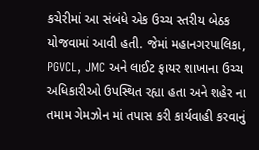કચેરીમાં આ સંબંધે એક ઉચ્ચ સ્તરીય બેઠક યોજવામાં આવી હતી. જેમાં મહાનગરપાલિકા, PGVCL, JMC અને લાઈટ ફાયર શાખાના ઉચ્ચ અધિકારીઓ ઉપસ્થિત રહ્યા હતા અને શહેર ના તમામ ગેમઝોન માં તપાસ કરી કાર્યવાહી કરવાનું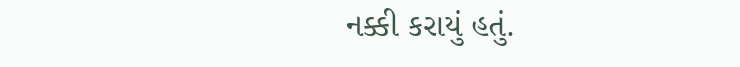નક્કી કરાયું હતું.